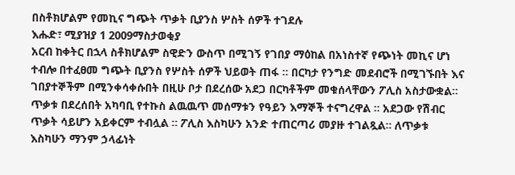በስቶክሆልም የመኪና ግጭት ጥቃት ቢያንስ ሦስት ሰዎች ተገደሉ
እሑድ፣ ሚያዝያ 1 2009ማስታወቂያ
አርብ ከቀትር በኋላ ስቶክሆልም ስዊድን ውስጥ በሚገኝ የገበያ ማዕከል በአነስተኛ የጭነት መኪና ሆነ ተብሎ በተፈፀመ ግጭት ቢያንስ የሦስት ሰዎች ህይወት ጠፋ ። በርካታ የንግድ መደብሮች በሚገኙበት እና ገበያተኞችም በሚንቀሳቀሱበት በዚሁ ቦታ በደረሰው አደጋ በርካቶችም መቁሰላቸውን ፖሊስ አስታውቋል። ጥቃቱ በደረሰበት አካባቢ የተኩስ ልዉዉጥ መሰማቱን የዓይን እማኞች ተናግረዋል ። አደጋው የሽብር ጥቃት ሳይሆን አይቀርም ተብሏል ። ፖሊስ እስካሁን አንድ ተጠርጣሪ መያዙ ተገልጿል። ለጥቃቱ እስካሁን ማንም ኃላፊነት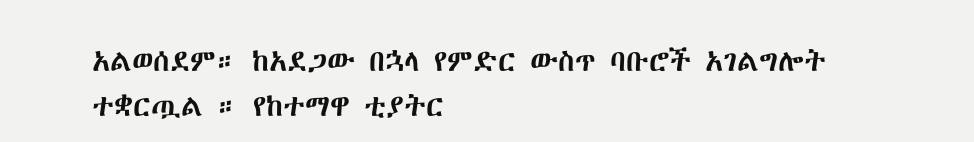አልወሰደም። ከአደጋው በኋላ የምድር ውስጥ ባቡሮች አገልግሎት ተቋርጧል ። የከተማዋ ቲያትር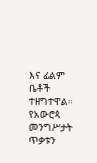እና ፊልም ቤቶች ተዘግተዋል። የአውሮጳ መንግሥታት ጥቃቱን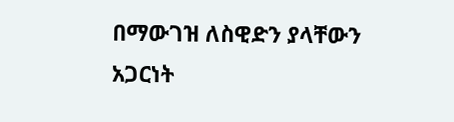በማውገዝ ለስዊድን ያላቸውን አጋርነት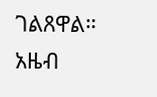ገልጸዋል።
አዜብ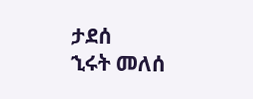ታደሰ
ኂሩት መለሰ